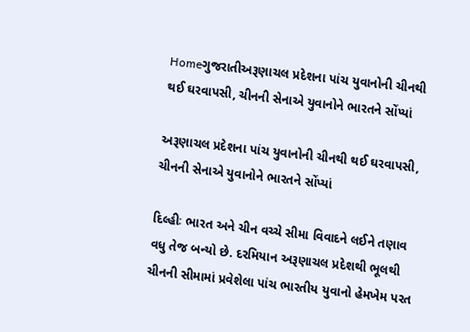Homeગુજરાતીઅરૂણાચલ પ્રદેશના પાંચ યુવાનોની ચીનથી થઈ ઘરવાપસી, ચીનની સેનાએ યુવાનોને ભારતને સોંપ્યાં

અરૂણાચલ પ્રદેશના પાંચ યુવાનોની ચીનથી થઈ ઘરવાપસી, ચીનની સેનાએ યુવાનોને ભારતને સોંપ્યાં

દિલ્હીઃ ભારત અને ચીન વચ્ચે સીમા વિવાદને લઈને તણાવ વધુ તેજ બન્યો છે. દરમિયાન અરૂણાચલ પ્રદેશથી ભૂલથી ચીનની સીમામાં પ્રવેશેલા પાંચ ભારતીય યુવાનો હેમખેમ પરત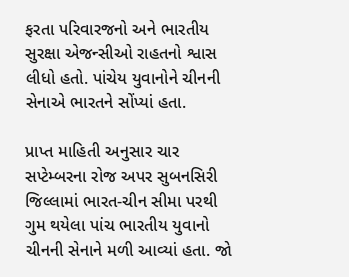ફરતા પરિવારજનો અને ભારતીય સુરક્ષા એજન્સીઓ રાહતનો શ્વાસ લીધો હતો. પાંચેય યુવાનોને ચીનની સેનાએ ભારતને સોંપ્યાં હતા.

પ્રાપ્ત માહિતી અનુસાર ચાર સપ્ટેમ્બરના રોજ અપર સુબનસિરી જિલ્લામાં ભારત-ચીન સીમા પરથી ગુમ થયેલા પાંચ ભારતીય યુવાનો ચીનની સેનાને મળી આવ્યાં હતા. જો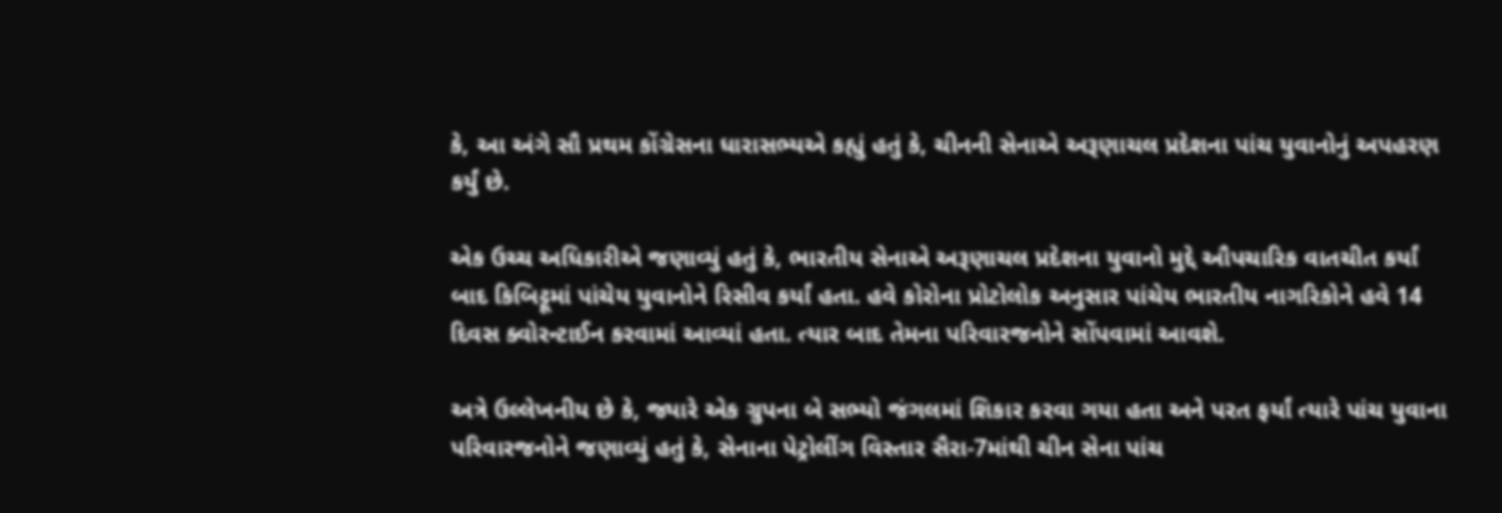કે, આ અંગે સૌ પ્રથમ કોંગ્રેસના ધારાસભ્યએ કહ્યું હતું કે, ચીનની સેનાએ અરૂણાચલ પ્રદેશના પાંચ યુવાનોનું અપહરણ કર્યું છે.

એક ઉચ્ચ અધિકારીએ જણાવ્યું હતું કે, ભારતીય સેનાએ અરૂણાચલ પ્રદેશના યુવાનો મુદ્દે ઔપચારિક વાતચીત કર્યાં બાદ કિબિટ્ટૂમાં પાંચેય યુવાનોને રિસીવ કર્યાં હતા. હવે કોરોના પ્રોટોલોક અનુસાર પાંચેય ભારતીય નાગરિકોને હવે 14 દિવસ ક્વોરન્ટાઈન કરવામાં આવ્યાં હતા. ત્યાર બાદ તેમના પરિવારજનોને સોંપવામાં આવશે.

અત્રે ઉલ્લેખનીય છે કે, જ્યારે એક ગ્રુપના બે સભ્યો જંગલમાં શિકાર કરવા ગયા હતા અને પરત ફર્યાં ત્યારે પાંચ યુવાના પરિવારજનોને જણાવ્યું હતું કે, સેનાના પેટ્રોલીંગ વિસ્તાર સૈરા-7માંથી ચીન સેના પાંચ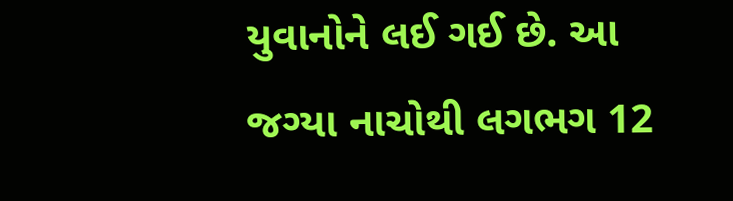યુવાનોને લઈ ગઈ છે. આ જગ્યા નાચોથી લગભગ 12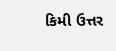કિમી ઉત્તર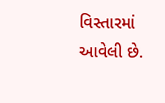વિસ્તારમાં આવેલી છે.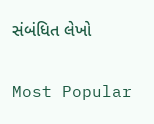સંબંધિત લેખો

Most Popular